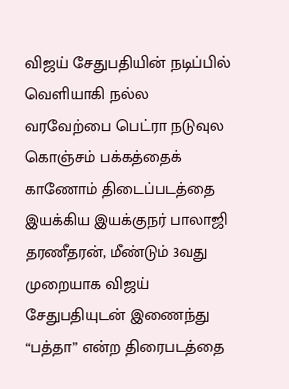விஜய் சேதுபதியின் நடிப்பில் வெளியாகி நல்ல வரவேற்பை பெட்ரா நடுவுல கொஞ்சம் பக்கத்தைக் காணோம் திடைப்படத்தை இயக்கிய இயக்குநர் பாலாஜி தரணீதரன், மீண்டும் 3வது முறையாக விஜய் சேதுபதியுடன் இணைந்து “பத்தா” என்ற திரைபடத்தை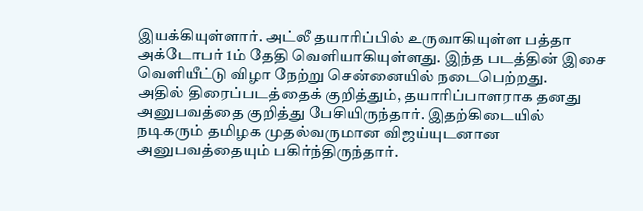இயக்கியுள்ளார். அட்லீ தயாரிப்பில் உருவாகியுள்ள பத்தா அக்டோபர் 1ம் தேதி வெளியாகியுள்ளது. இந்த படத்தின் இசை வெளியீட்டு விழா நேற்று சென்னையில் நடைபெற்றது.
அதில் திரைப்படத்தைக் குறித்தும், தயாரிப்பாளராக தனது அனுபவத்தை குறித்து பேசியிருந்தார். இதற்கிடையில் நடிகரும் தமிழக முதல்வருமான விஜய்யுடனான அனுபவத்தையும் பகிர்ந்திருந்தார்.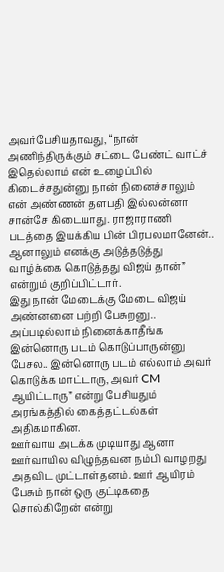அவர்பேசியதாவது, “நான் அணிந்திருக்கும் சட்டை பேண்ட் வாட்ச் இதெல்லாம் என் உழைப்பில் கிடைச்சதுன்னு நான் நினைச்சாலும் என் அண்ணன் தளபதி இல்லன்னா சான்சே கிடையாது. ராஜாராணி படத்தை இயக்கிய பின் பிரபலமானேன்.. ஆனாலும் எனக்கு அடுத்தடுத்து வாழ்க்கை கொடுத்தது விஜய் தான்” என்றும் குறிப்பிட்டார்.
இது நான் மேடைக்கு மேடை விஜய் அண்னனை பற்றி பேசுறனு.. அப்படில்லாம் நினைக்காதீங்க இன்னொரு படம் கொடுப்பாருன்னு பேசல.. இன்னொரு படம் எல்லாம் அவர் கொடுக்க மாட்டாரு, அவர் CM ஆயிட்டாரு” என்று பேசியதும் அரங்கத்தில் கைத்தட்டல்கள் அதிகமாகின.
ஊர்வாய அடக்க முடியாது ஆனா ஊர்வாயில விழுந்தவன நம்பி வாழறது அதவிட முட்டாள்தனம். ஊர் ஆயிரம் பேசும் நான் ஒரு குட்டிகதை சொல்கிறேன் என்று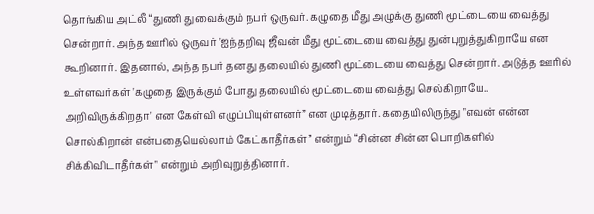தொங்கிய அட்லீ “துணி துவைக்கும் நபர் ஒருவர். கழுதை மீது அழுக்கு துணி மூட்டையை வைத்து சென்றார். அந்த ஊரில் ஒருவர் 'ஐந்தறிவு ஜீவன் மீது மூட்டையை வைத்து துன்புறுத்துகிறாயே என கூறினார். இதனால், அந்த நபர் தனது தலையில் துணி மூட்டையை வைத்து சென்றார். அடுத்த ஊரில் உள்ளவர்கள் 'கழுதை இருக்கும் போது தலையில் மூட்டையை வைத்து செல்கிறாயே.. அறிவிருக்கிறதா' என கேள்வி எழுப்பியுள்ளனர்” என முடித்தார். கதையிலிருந்து "எவன் என்ன சொல்கிறான் என்பதையெல்லாம் கேட்காதீர்கள்’’ என்றும் “சின்ன சின்ன பொறிகளில் சிக்கிவிடாதீர்கள்" என்றும் அறிவுறுத்தினார்.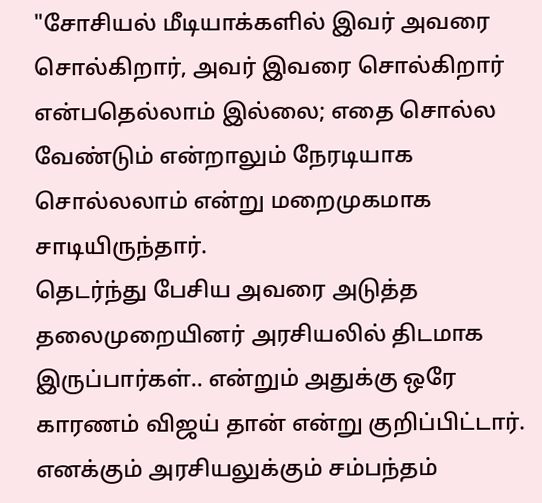"சோசியல் மீடியாக்களில் இவர் அவரை சொல்கிறார், அவர் இவரை சொல்கிறார் என்பதெல்லாம் இல்லை; எதை சொல்ல வேண்டும் என்றாலும் நேரடியாக சொல்லலாம் என்று மறைமுகமாக சாடியிருந்தார்.
தெடர்ந்து பேசிய அவரை அடுத்த தலைமுறையினர் அரசியலில் திடமாக இருப்பார்கள்.. என்றும் அதுக்கு ஒரே காரணம் விஜய் தான் என்று குறிப்பிட்டார். எனக்கும் அரசியலுக்கும் சம்பந்தம்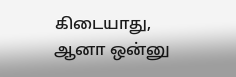கிடையாது, ஆனா ஒன்னு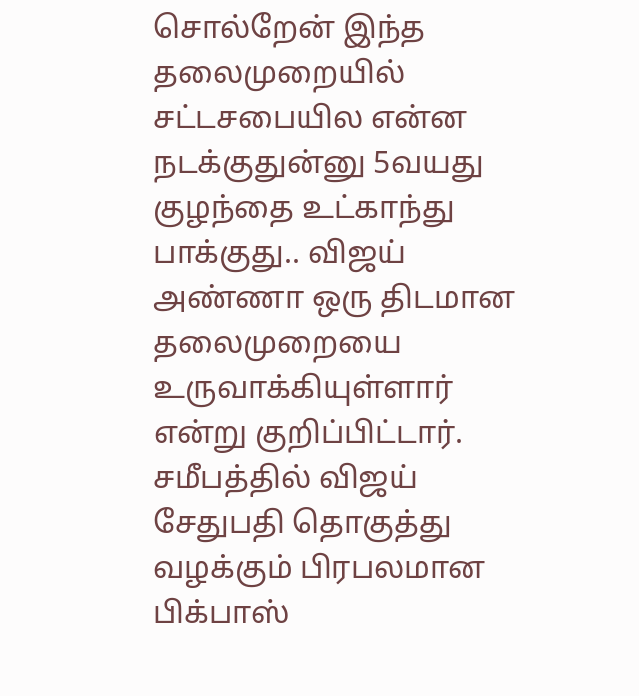சொல்றேன் இந்த தலைமுறையில் சட்டசபையில என்ன நடக்குதுன்னு 5வயது குழந்தை உட்காந்து பாக்குது.. விஜய் அண்ணா ஒரு திடமான தலைமுறையை உருவாக்கியுள்ளார் என்று குறிப்பிட்டார்.
சமீபத்தில் விஜய் சேதுபதி தொகுத்து வழக்கும் பிரபலமான பிக்பாஸ்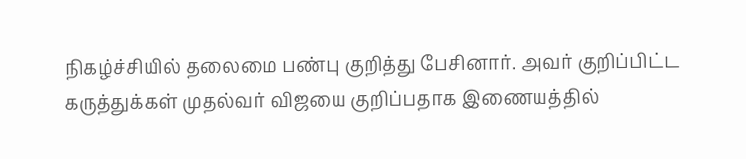நிகழ்ச்சியில் தலைமை பண்பு குறித்து பேசினார். அவர் குறிப்பிட்ட கருத்துக்கள் முதல்வர் விஜயை குறிப்பதாக இணையத்தில்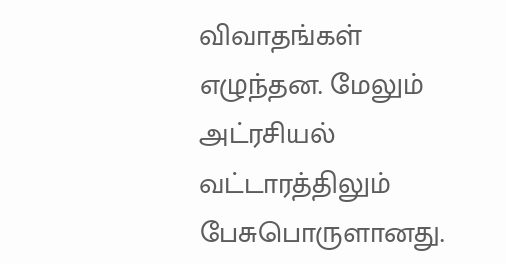விவாதங்கள் எழுந்தன. மேலும் அட்ரசியல் வட்டாரத்திலும் பேசுபொருளானது.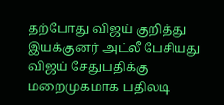தற்போது விஜய் குறித்து இயக்குனர் அட்லீ பேசியது விஜய் சேதுபதிக்கு மறைமுகமாக பதிலடி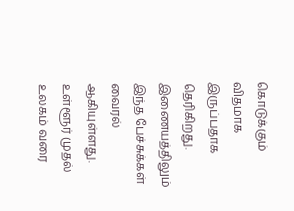கொடுக்கும் விதமாக இருப்பதாக தெரிகிறது. இணையத்திலும் இந்த பேச்சுக்கள் வைரல் ஆகியுள்ளது.
உள்ளூர் முதல் உலகம் வரை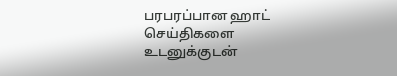பரபரப்பான ஹாட் செய்திகளை உடனுக்குடன்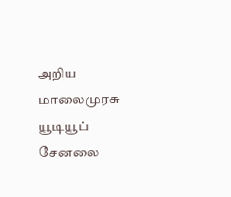அறிய மாலைமுரசு யூடியூப் சேனலை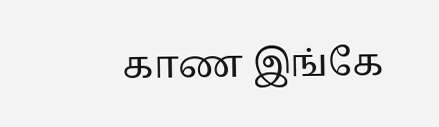காண இங்கே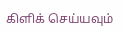கிளிக் செய்யவும்